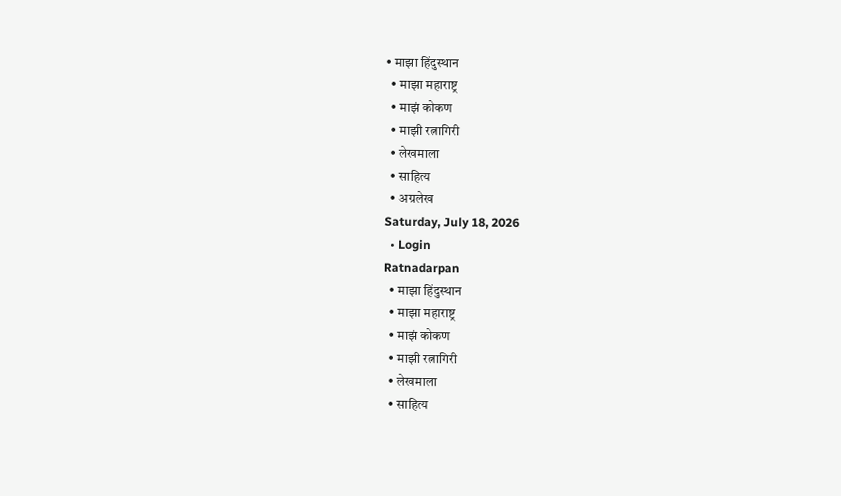• माझा हिंदुस्थान
  • माझा महाराष्ट्र
  • माझं कोकण
  • माझी रत्नागिरी
  • लेखमाला
  • साहित्य
  • अग्रलेख
Saturday, July 18, 2026
  • Login
Ratnadarpan
  • माझा हिंदुस्थान
  • माझा महाराष्ट्र
  • माझं कोकण
  • माझी रत्नागिरी
  • लेखमाला
  • साहित्य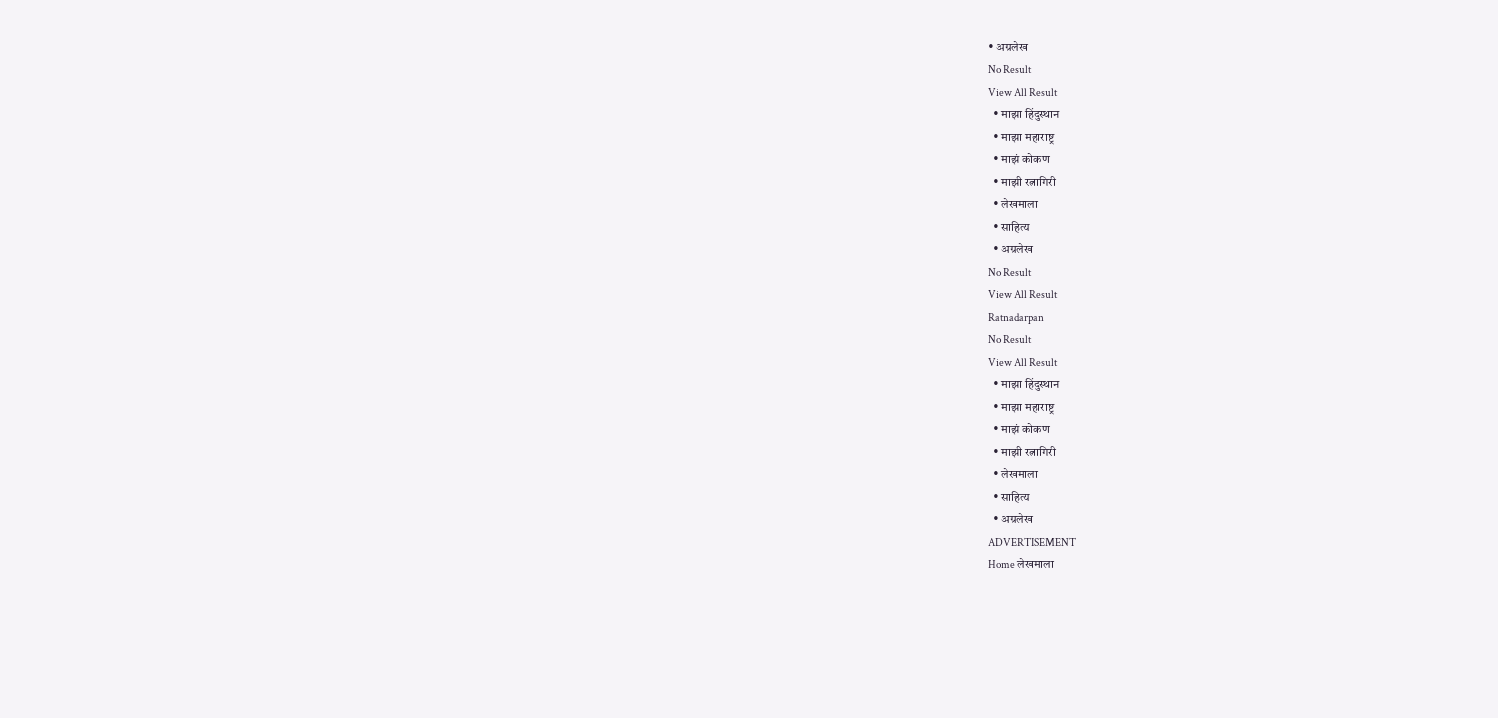• अग्रलेख
No Result
View All Result
  • माझा हिंदुस्थान
  • माझा महाराष्ट्र
  • माझं कोकण
  • माझी रत्नागिरी
  • लेखमाला
  • साहित्य
  • अग्रलेख
No Result
View All Result
Ratnadarpan
No Result
View All Result
  • माझा हिंदुस्थान
  • माझा महाराष्ट्र
  • माझं कोकण
  • माझी रत्नागिरी
  • लेखमाला
  • साहित्य
  • अग्रलेख
ADVERTISEMENT
Home लेखमाला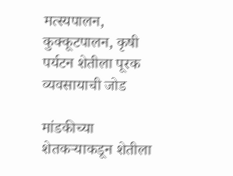मत्स्यपालन, कुक्कूटपालन, कृषी पर्यटन शेतीला पूरक व्यवसायाची जोड

मांडकीच्या शेतकऱ्याकडून शेतीला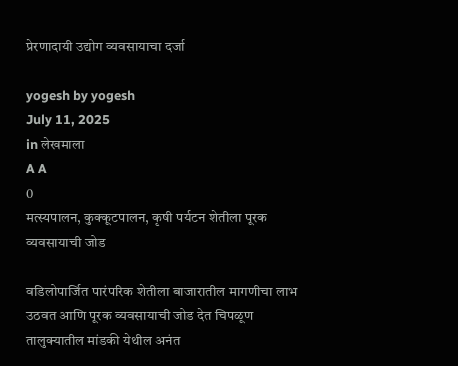प्रेरणादायी उद्योग व्यवसायाचा दर्जा

yogesh by yogesh
July 11, 2025
in लेखमाला
A A
0
मत्स्यपालन, कुक्कूटपालन, कृषी पर्यटन शेतीला पूरक व्यवसायाची जोड

वडिलोपार्जित पारंपरिक शेतीला बाजारातील मागणीचा लाभ उठवत आणि पूरक व्यवसायाची जोड देत चिपळूण तालुक्यातील मांडकी येथील अनंत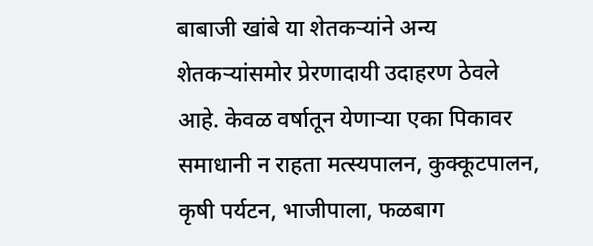बाबाजी खांबे या शेतकऱ्यांने अन्य शेतकऱ्यांसमोर प्रेरणादायी उदाहरण ठेवले आहे. केवळ वर्षातून येणाऱ्या एका पिकावर समाधानी न राहता मत्स्यपालन, कुक्कूटपालन, कृषी पर्यटन, भाजीपाला, फळबाग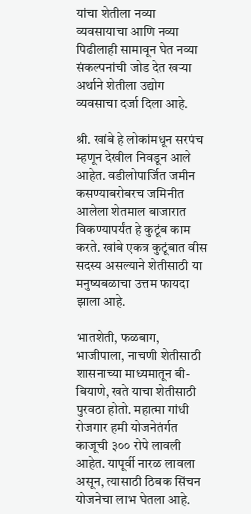यांचा शेतीला नव्या व्यवसायाचा आणि नव्या पिढीलाही सामावून घेत नव्या संकल्पनांची जोड देत खऱ्या अर्थाने शेतीला उद्योग व्यवसाचा दर्जा दिला आहे.

श्री. खांबे हे लोकांमधून सरपंच म्हणून देखील निवडून आले आहेत. वडीलोपार्जित जमीन कसण्याबरोबरच जमिनीत आलेला शेतमाल बाजारात विकण्यापर्यंत हे कुटूंब काम करते. खांबे एकत्र कुटूंबात वीस सदस्य असल्याने शेतीसाठी या मनुष्यबळाचा उत्तम फायदा झाला आहे.

भातशेती, फळबाग, भाजीपाला, नाचणी शेतीसाठी शासनाच्या माध्यमातून बी-बियाणे, खते याचा शेतीसाठी पुरवठा होतो. महात्मा गांधी रोजगार हमी योजनेतंर्गत काजूची ३०० रोपे लावली आहेत. यापूर्वी नारळ लावला असून, त्यासाठी ठिबक सिंचन योजनेचा लाभ घेतला आहे.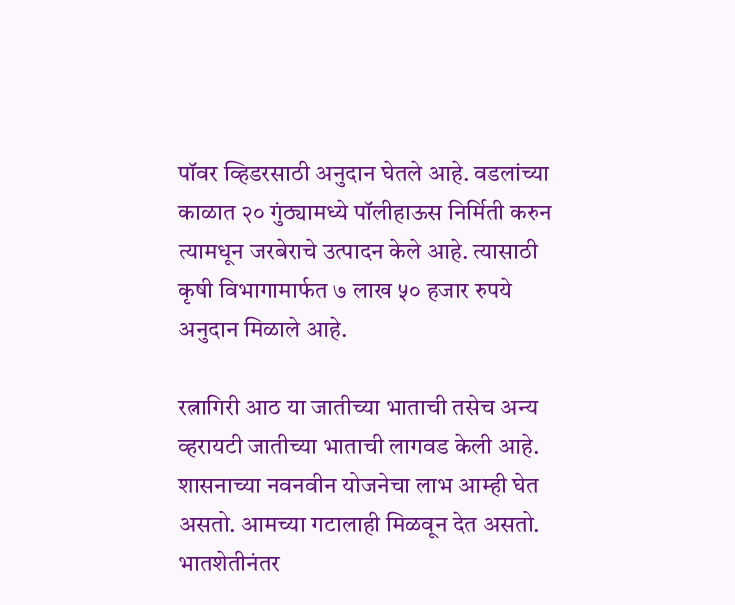पॉवर व्हिडरसाठी अनुदान घेतले आहे. वडलांच्या काळात २० गुंठ्यामध्ये पॉलीहाऊस निर्मिती करुन त्यामधून जरबेराचे उत्पादन केले आहे. त्यासाठी कृषी विभागामार्फत ७ लाख ५० हजार रुपये अनुदान मिळाले आहे.

रत्नागिरी आठ या जातीच्या भाताची तसेच अन्य व्हरायटी जातीच्या भाताची लागवड केली आहे. शासनाच्या नवनवीन योजनेचा लाभ आम्ही घेत असतो. आमच्या गटालाही मिळवून देत असतो. भातशेतीनंतर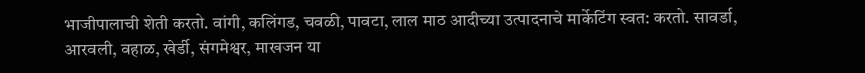भाजीपालाची शेती करतो. वांगी, कलिंगड, चवळी, पावटा, लाल माठ आदीच्या उत्पादनाचे मार्केटिंग स्वत: करतो. सावर्डा, आरवली, वहाळ, खेर्डी, संगमेश्वर, माखजन या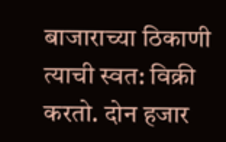बाजाराच्या ठिकाणी त्याची स्वत: विक्री करतो. दोन हजार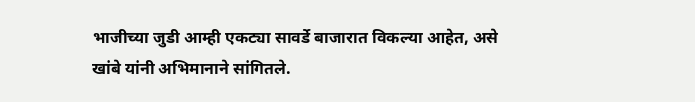भाजीच्या जुडी आम्ही एकट्या सावर्डे बाजारात विकल्या आहेत, असे खांबे यांनी अभिमानाने सांगितले.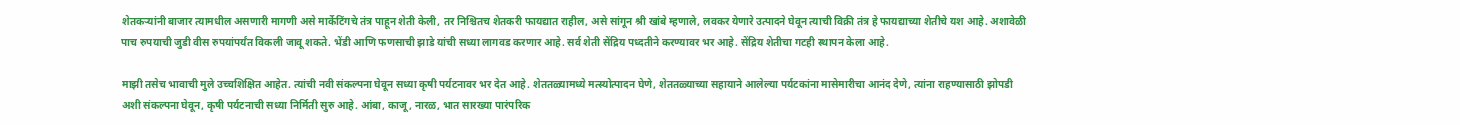शेतकऱ्यांनी बाजार त्यामधील असणारी मागणी असे मार्केटिंगचे तंत्र पाहून शेती केली, तर निश्चितच शेतकरी फायद्यात राहील, असे सांगून श्री खांबे म्हणाले, लवकर येणारे उत्पादने घेवून त्याची विक्री तंत्र हे फायद्याच्या शेतीचे यश आहे. अशावेळी पाच रुपयाची जुडी वीस रुपयांपर्यंत विकली जावू शकते. भेंडी आणि फणसाची झाडे यांची सध्या लागवड करणार आहे. सर्व शेती सेंद्रिय पध्दतीने करण्यावर भर आहे. सेंद्रिय शेतीचा गटही स्थापन केला आहे.

माझी तसेच भावाची मुले उच्चशिक्षित आहेत. त्यांची नवी संकल्पना घेवून सध्या कृषी पर्यटनावर भर देत आहे. शेततळ्यामध्ये मत्स्योत्पादन घेणे, शेततळ्याच्या सहायाने आलेल्या पर्यटकांना मासेमारीचा आनंद देणे, त्यांना राहण्यासाठी झोपडी अशी संकल्पना घेवून, कृषी पर्यटनाची सध्या निर्मिती सुरु आहे. आंबा, काजू, नारळ, भात सारख्या पारंपरिक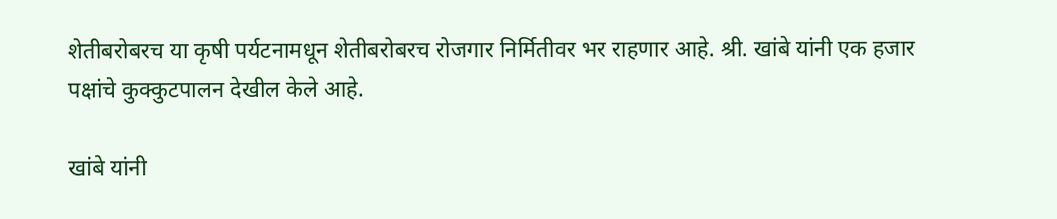शेतीबरोबरच या कृषी पर्यटनामधून शेतीबरोबरच रोजगार निर्मितीवर भर राहणार आहे. श्री. खांबे यांनी एक हजार पक्षांचे कुक्कुटपालन देखील केले आहे.

खांबे यांनी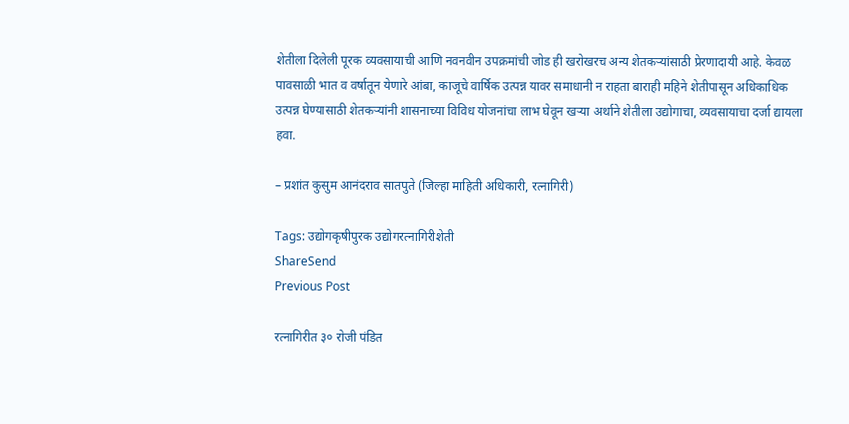शेतीला दिलेली पूरक व्यवसायाची आणि नवनवीन उपक्रमांची जोड ही खरोखरच अन्य शेतकऱ्यांसाठी प्रेरणादायी आहे. केवळ पावसाळी भात व वर्षातून येणारे आंबा, काजूचे वार्षिक उत्पन्न यावर समाधानी न राहता बाराही महिने शेतीपासून अधिकाधिक उत्पन्न घेण्यासाठी शेतकऱ्यांनी शासनाच्या विविध योजनांचा लाभ घेवून खऱ्या अर्थाने शेतीला उद्योगाचा, व्यवसायाचा दर्जा द्यायला हवा.

– प्रशांत कुसुम आनंदराव सातपुते (जिल्हा माहिती अधिकारी, रत्नागिरी)

Tags: उद्योगकृषीपुरक उद्योगरत्नागिरीशेती
ShareSend
Previous Post

रत्नागिरीत ३० रोजी पंडित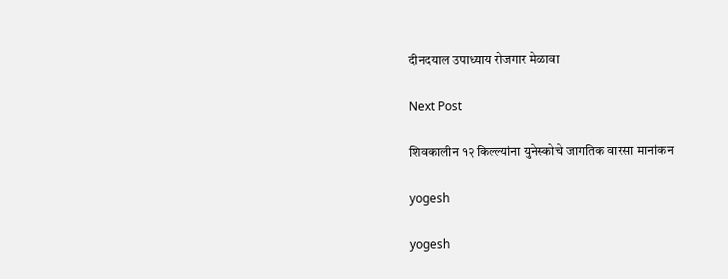दीनदयाल उपाध्याय रोजगार मेळावा

Next Post

शिवकालीन १२ किल्ल्यांना युनेस्कोचे जागतिक वारसा मानांकन

yogesh

yogesh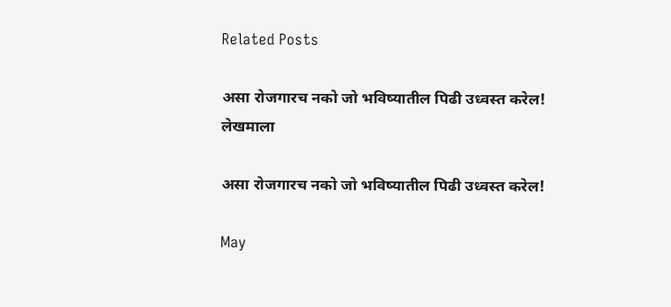Related Posts

असा रोजगारच नको जो भविष्यातील पिढी उध्वस्त करेल!
लेखमाला

असा रोजगारच नको जो भविष्यातील पिढी उध्वस्त करेल!

May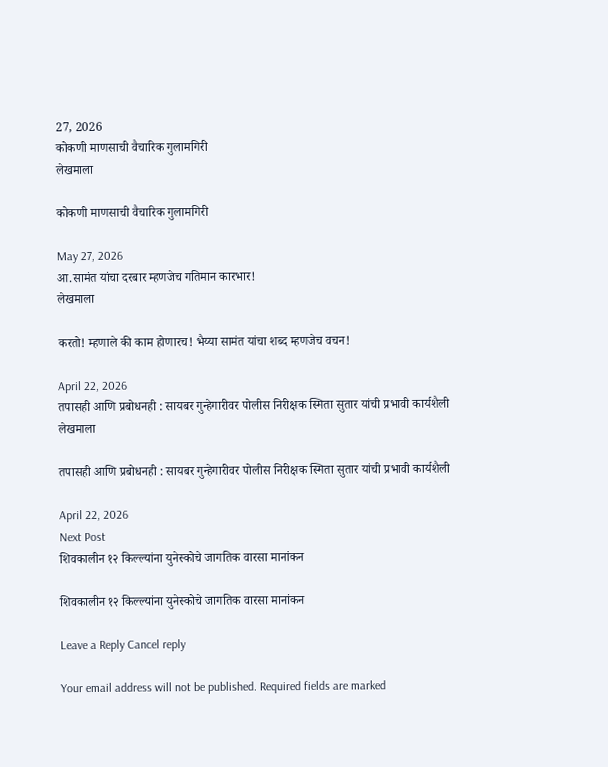27, 2026
कोकणी माणसाची वैचारिक गुलामगिरी
लेखमाला

कोकणी माणसाची वैचारिक गुलामगिरी

May 27, 2026
आ.सामंत यांचा दरबार म्हणजेच गतिमान कारभार!
लेखमाला

करतो! म्हणाले की काम होणारच! भैय्या सामंत यांचा शब्द म्हणजेच वचन!

April 22, 2026
तपासही आणि प्रबोधनही : सायबर गुन्हेगारीवर पोलीस निरीक्षक स्मिता सुतार यांची प्रभावी कार्यशैली
लेखमाला

तपासही आणि प्रबोधनही : सायबर गुन्हेगारीवर पोलीस निरीक्षक स्मिता सुतार यांची प्रभावी कार्यशैली

April 22, 2026
Next Post
शिवकालीन १२ किल्ल्यांना युनेस्कोचे जागतिक वारसा मानांकन

शिवकालीन १२ किल्ल्यांना युनेस्कोचे जागतिक वारसा मानांकन

Leave a Reply Cancel reply

Your email address will not be published. Required fields are marked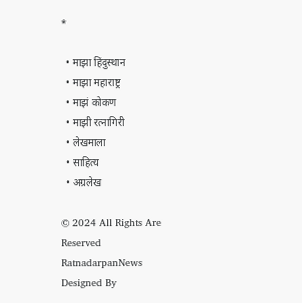*

  • माझा हिंदुस्थान
  • माझा महाराष्ट्र
  • माझं कोकण
  • माझी रत्नागिरी
  • लेखमाला
  • साहित्य
  • अग्रलेख

© 2024 All Rights Are Reserved RatnadarpanNews Designed By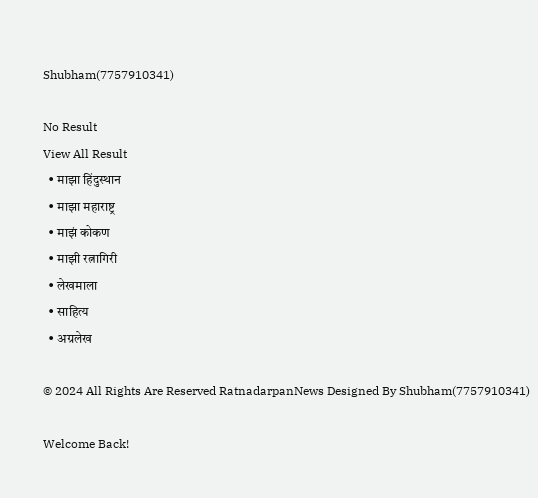Shubham(7757910341)

No Result
View All Result
  • माझा हिंदुस्थान
  • माझा महाराष्ट्र
  • माझं कोकण
  • माझी रत्नागिरी
  • लेखमाला
  • साहित्य
  • अग्रलेख

© 2024 All Rights Are Reserved RatnadarpanNews Designed By Shubham(7757910341)

Welcome Back!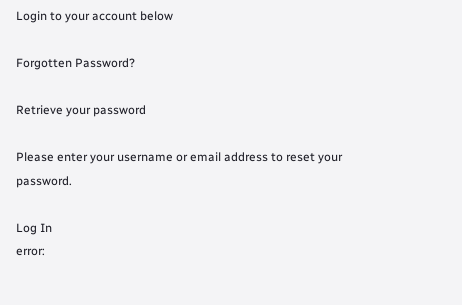Login to your account below

Forgotten Password?

Retrieve your password

Please enter your username or email address to reset your password.

Log In
error: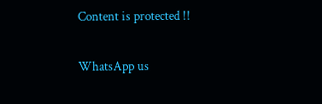Content is protected !!

WhatsApp us